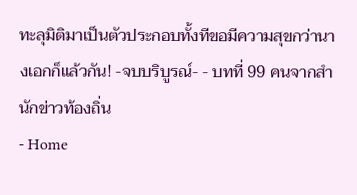ทะลุมิติมาเป็นตัวประกอบทั้งทีขอมีความสุขกว่านางเอกก็แล้วกัน! -จบบริบูรณ์- - บทที่ 99 คนจากสำนักข่าวท้องถิ่น
- Home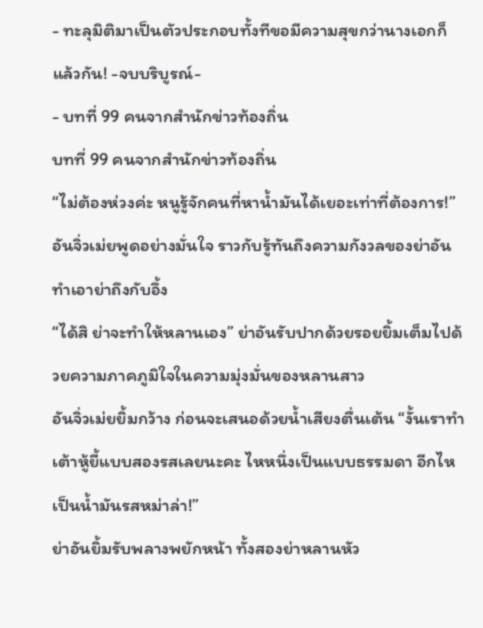- ทะลุมิติมาเป็นตัวประกอบทั้งทีขอมีความสุขกว่านางเอกก็แล้วกัน! -จบบริบูรณ์-
- บทที่ 99 คนจากสำนักข่าวท้องถิ่น
บทที่ 99 คนจากสำนักข่าวท้องถิ่น
“ไม่ต้องห่วงค่ะ หนูรู้จักคนที่หาน้ำมันได้เยอะเท่าที่ต้องการ!” อันจิ่วเม่ยพูดอย่างมั่นใจ ราวกับรู้ทันถึงความกังวลของย่าอัน ทำเอาย่าถึงกับอึ้ง
“ได้สิ ย่าจะทำให้หลานเอง” ย่าอันรับปากด้วยรอยยิ้มเต็มไปด้วยความภาคภูมิใจในความมุ่งมั่นของหลานสาว
อันจิ่วเม่ยยิ้มกว้าง ก่อนจะเสนอด้วยน้ำเสียงตื่นเต้น “งั้นเราทำเต้าหู้ยี้แบบสองรสเลยนะคะ ไหหนึ่งเป็นแบบธรรมดา อีกไหเป็นน้ำมันรสหม่าล่า!”
ย่าอันยิ้มรับพลางพยักหน้า ทั้งสองย่าหลานหัว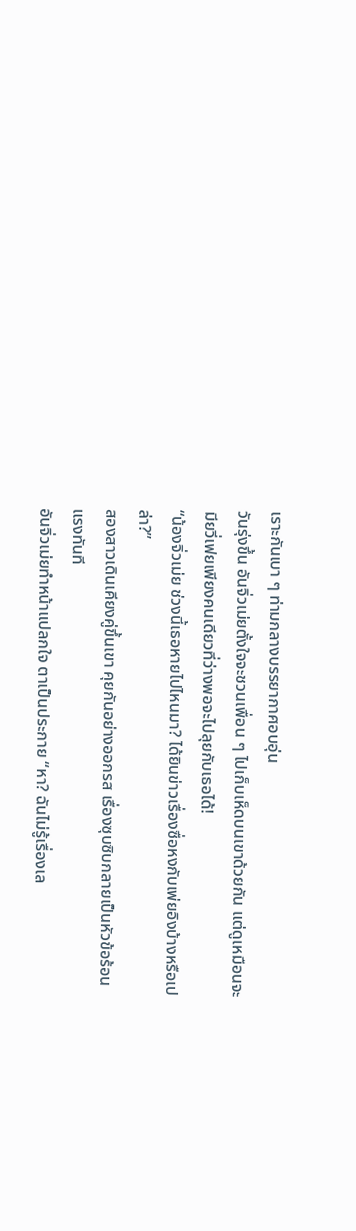เราะกันเบา ๆ ท่ามกลางบรรยากาศอบอุ่น
วันรุ่งขึ้น อันจิ่วเม่ยตั้งใจจะชวนเพื่อน ๆ ไปเก็บเห็ดบนเขาด้วยกัน แต่ดูเหมือนจะมียวี่เฟยเพียงคนเดียวที่ว่างพอจะไปลุยกับเธอได้!
“น้องจิ่วเม่ย ช่วงนี้เธอหายไปไหนมา? ได้ยินข่าวเรื่องซื่อหงกับเพ่ยอิงบ้างหรือเปล่า?”
สองสาวเดินเคียงคู่ขึ้นเขา คุยกันอย่างออกรส เรื่องซุบซิบกลายเป็นหัวข้อร้อนแรงทันที
อันจิ่วเม่ยทำหน้าแปลกใจ ตาเป็นประกาย “หา? ฉันไม่รู้เรื่องเล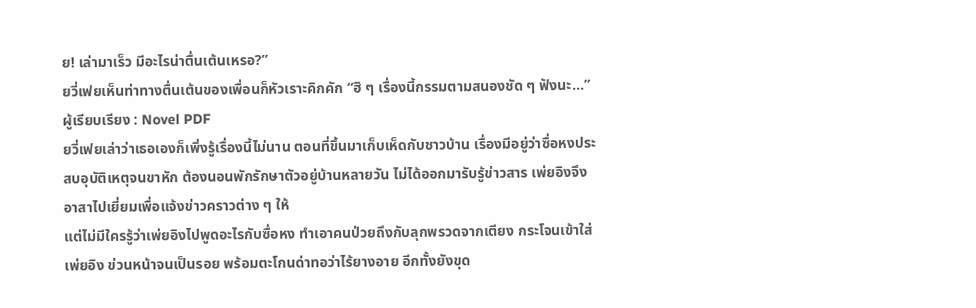ย! เล่ามาเร็ว มีอะไรน่าตื่นเต้นเหรอ?”
ยวี่เฟยเห็นท่าทางตื่นเต้นของเพื่อนก็หัวเราะคิกคัก “ฮิ ๆ เรื่องนี้กรรมตามสนองชัด ๆ ฟังนะ…”
ผู้เรียบเรียง : Novel PDF
ยวี่เฟยเล่าว่าเธอเองก็เพิ่งรู้เรื่องนี้ไม่นาน ตอนที่ขึ้นมาเก็บเห็ดกับชาวบ้าน เรื่องมีอยู่ว่าซื่อหงประสบอุบัติเหตุจนขาหัก ต้องนอนพักรักษาตัวอยู่บ้านหลายวัน ไม่ได้ออกมารับรู้ข่าวสาร เพ่ยอิงจึงอาสาไปเยี่ยมเพื่อแจ้งข่าวคราวต่าง ๆ ให้
แต่ไม่มีใครรู้ว่าเพ่ยอิงไปพูดอะไรกับซื่อหง ทำเอาคนป่วยถึงกับลุกพรวดจากเตียง กระโจนเข้าใส่เพ่ยอิง ข่วนหน้าจนเป็นรอย พร้อมตะโกนด่าทอว่าไร้ยางอาย อีกทั้งยังขุด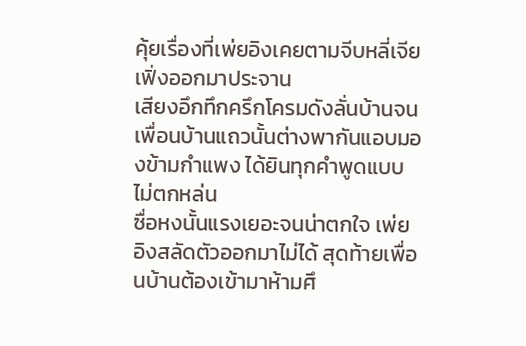คุ้ยเรื่องที่เพ่ยอิงเคยตามจีบหลี่เจียเฟิ่งออกมาประจาน
เสียงอึกทึกครึกโครมดังลั่นบ้านจนเพื่อนบ้านแถวนั้นต่างพากันแอบมองข้ามกำแพง ได้ยินทุกคำพูดแบบไม่ตกหล่น
ซื่อหงนั้นแรงเยอะจนน่าตกใจ เพ่ยอิงสลัดตัวออกมาไม่ได้ สุดท้ายเพื่อนบ้านต้องเข้ามาห้ามศึ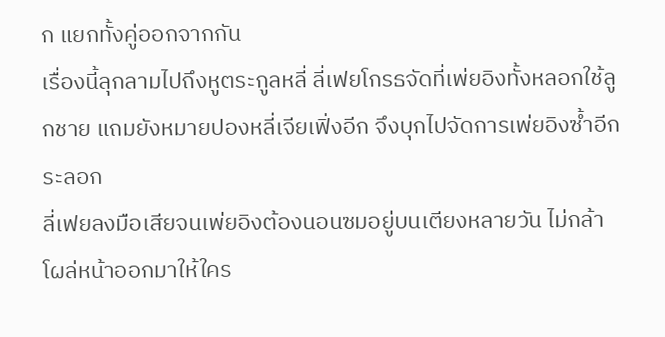ก แยกทั้งคู่ออกจากกัน
เรื่องนี้ลุกลามไปถึงหูตระกูลหลี่ ลี่เฟยโกรธจัดที่เพ่ยอิงทั้งหลอกใช้ลูกชาย แถมยังหมายปองหลี่เจียเฟิ่งอีก จึงบุกไปจัดการเพ่ยอิงซ้ำอีกระลอก
ลี่เฟยลงมือเสียจนเพ่ยอิงต้องนอนซมอยู่บนเตียงหลายวัน ไม่กล้าโผล่หน้าออกมาให้ใคร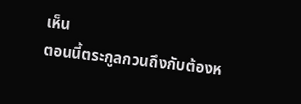เห็น
ตอนนี้ตระกูลกวนถึงกับต้องห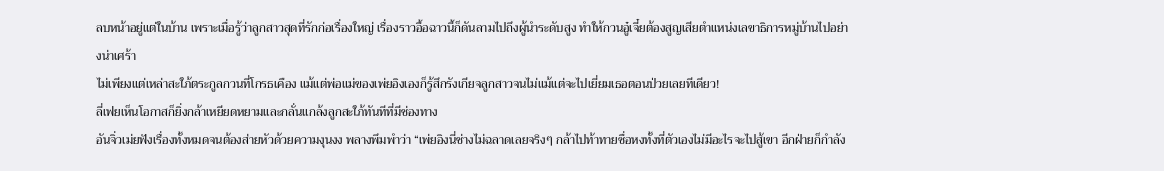ลบหน้าอยู่แต่ในบ้าน เพราะเมื่อรู้ว่าลูกสาวสุดที่รักก่อเรื่องใหญ่ เรื่องราวอื้อฉาวนี้ก็ดันลามไปถึงผู้นำระดับสูง ทำให้กวนอู๋เจี๋ยต้องสูญเสียตำแหน่งเลขาธิการหมู่บ้านไปอย่างน่าเศร้า
ไม่เพียงแต่เหล่าสะใภ้ตระกูลกวนที่โกรธเคือง แม้แต่พ่อแม่ของเพ่ยอิงเองก็รู้สึกรังเกียจลูกสาวจนไม่แม้แต่จะไปเยี่ยมเธอตอนป่วยเลยทีเดียว!
ลี่เฟยเห็นโอกาสก็ยิ่งกล้าเหยียดหยามและกลั่นแกล้งลูกสะใภ้ทันทีที่มีช่องทาง
อันจิ่วเม่ยฟังเรื่องทั้งหมดจนต้องส่ายหัวด้วยความงุนงง พลางพึมพำว่า “เพ่ยอิงนี่ช่างไม่ฉลาดเลยจริงๆ กล้าไปท้าทายซื่อหงทั้งที่ตัวเองไม่มีอะไรจะไปสู้เขา อีกฝ่ายก็กำลัง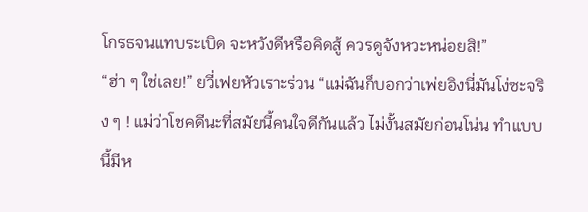โกรธจนแทบระเบิด จะหวังดีหรือคิดสู้ ควรดูจังหวะหน่อยสิ!”
“ฮ่า ๆ ใช่เลย!” ยวี่เฟยหัวเราะร่วน “แม่ฉันก็บอกว่าเพ่ยอิงนี่มันโง่ซะจริง ๆ ! แม่ว่าโชคดีนะที่สมัยนี้คนใจดีกันแล้ว ไม่งั้นสมัยก่อนโน่น ทำแบบนี้มีห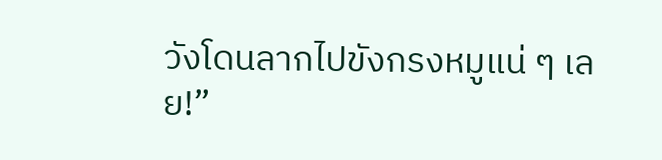วังโดนลากไปขังกรงหมูแน่ ๆ เลย!”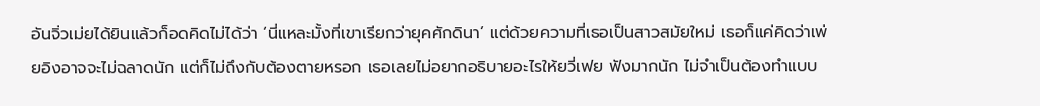อันจิ่วเม่ยได้ยินแล้วก็อดคิดไม่ได้ว่า ‘นี่แหละมั้งที่เขาเรียกว่ายุคศักดินา’ แต่ด้วยความที่เธอเป็นสาวสมัยใหม่ เธอก็แค่คิดว่าเพ่ยอิงอาจจะไม่ฉลาดนัก แต่ก็ไม่ถึงกับต้องตายหรอก เธอเลยไม่อยากอธิบายอะไรให้ยวี่เฟย ฟังมากนัก ไม่จำเป็นต้องทำแบบ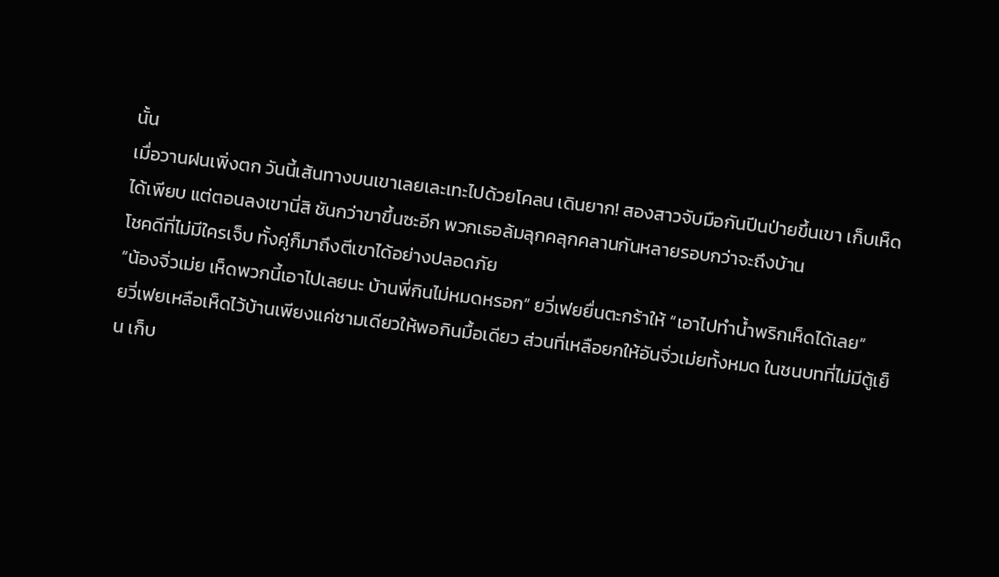นั้น
เมื่อวานฝนเพิ่งตก วันนี้เส้นทางบนเขาเลยเละเทะไปด้วยโคลน เดินยาก! สองสาวจับมือกันปีนป่ายขึ้นเขา เก็บเห็ดได้เพียบ แต่ตอนลงเขานี่สิ ชันกว่าขาขึ้นซะอีก พวกเธอล้มลุกคลุกคลานกันหลายรอบกว่าจะถึงบ้าน
โชคดีที่ไม่มีใครเจ็บ ทั้งคู่ก็มาถึงตีเขาได้อย่างปลอดภัย
“น้องจิ่วเม่ย เห็ดพวกนี้เอาไปเลยนะ บ้านพี่กินไม่หมดหรอก” ยวี่เฟยยื่นตะกร้าให้ “เอาไปทำน้ำพริกเห็ดได้เลย”
ยวี่เฟยเหลือเห็ดไว้บ้านเพียงแค่ชามเดียวให้พอกินมื้อเดียว ส่วนที่เหลือยกให้อันจิ่วเม่ยทั้งหมด ในชนบทที่ไม่มีตู้เย็น เก็บ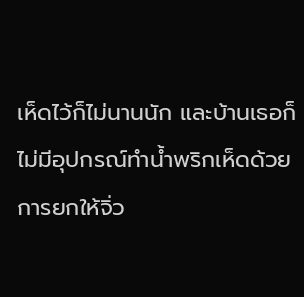เห็ดไว้ก็ไม่นานนัก และบ้านเธอก็ไม่มีอุปกรณ์ทำน้ำพริกเห็ดด้วย การยกให้จิ่ว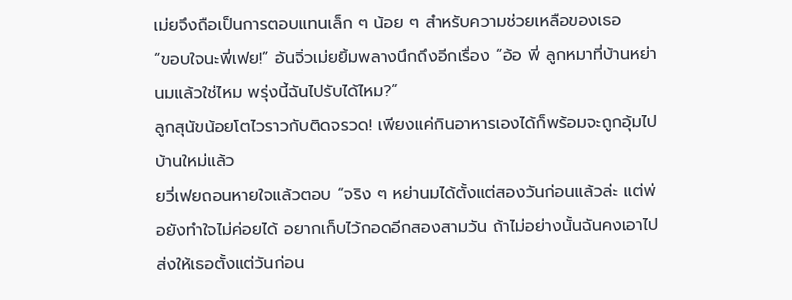เม่ยจึงถือเป็นการตอบแทนเล็ก ๆ น้อย ๆ สำหรับความช่วยเหลือของเธอ
“ขอบใจนะพี่เฟย!” อันจิ่วเม่ยยิ้มพลางนึกถึงอีกเรื่อง “อ้อ พี่ ลูกหมาที่บ้านหย่านมแล้วใช่ไหม พรุ่งนี้ฉันไปรับได้ไหม?”
ลูกสุนัขน้อยโตไวราวกับติดจรวด! เพียงแค่กินอาหารเองได้ก็พร้อมจะถูกอุ้มไปบ้านใหม่แล้ว
ยวี่เฟยถอนหายใจแล้วตอบ “จริง ๆ หย่านมได้ตั้งแต่สองวันก่อนแล้วล่ะ แต่พ่อยังทำใจไม่ค่อยได้ อยากเก็บไว้กอดอีกสองสามวัน ถ้าไม่อย่างนั้นฉันคงเอาไปส่งให้เธอตั้งแต่วันก่อน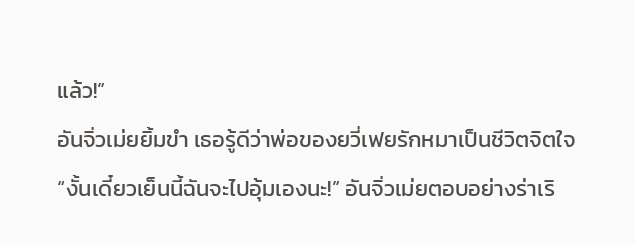แล้ว!”
อันจิ่วเม่ยยิ้มขำ เธอรู้ดีว่าพ่อของยวี่เฟยรักหมาเป็นชีวิตจิตใจ
“งั้นเดี๋ยวเย็นนี้ฉันจะไปอุ้มเองนะ!” อันจิ่วเม่ยตอบอย่างร่าเริ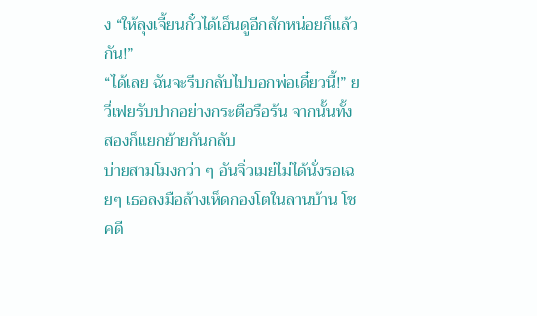ง “ให้ลุงเจี้ยนกั๋วได้เอ็นดูอีกสักหน่อยก็แล้วกัน!”
“ได้เลย ฉันจะรีบกลับไปบอกพ่อเดี๋ยวนี้!” ยวี่เฟยรับปากอย่างกระตือรือร้น จากนั้นทั้งสองก็แยกย้ายกันกลับ
บ่ายสามโมงกว่า ๆ อันจิ่วเมย่ไม่ได้นั่งรอเฉยๆ เธอลงมือล้างเห็ดกองโตในลานบ้าน โชคดี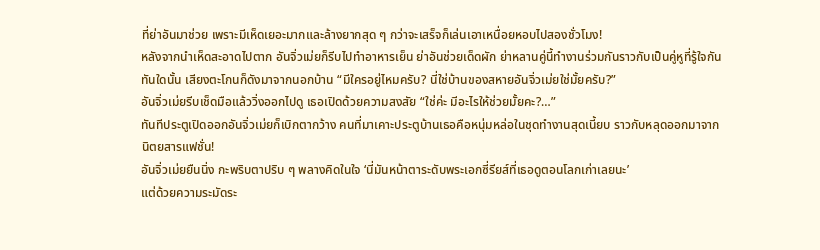ที่ย่าอันมาช่วย เพราะมีเห็ดเยอะมากและล้างยากสุด ๆ กว่าจะเสร็จก็เล่นเอาเหนื่อยหอบไปสองชั่วโมง!
หลังจากนำเห็ดสะอาดไปตาก อันจิ่วเม่ยก็รีบไปทำอาหารเย็น ย่าอันช่วยเด็ดผัก ย่าหลานคู่นี้ทำงานร่วมกันราวกับเป็นคู่หูที่รู้ใจกัน
ทันใดนั้น เสียงตะโกนก็ดังมาจากนอกบ้าน “มีใครอยู่ไหมครับ? นี่ใช่บ้านของสหายอันจิ่วเม่ยใช่มั้ยครับ?”
อันจิ่วเม่ยรีบเช็ดมือแล้ววิ่งออกไปดู เธอเปิดด้วยความสงสัย “ใช่ค่ะ มีอะไรให้ช่วยมั้ยคะ?…”
ทันทีประตูเปิดออกอันจิ่วเม่ยก็เบิกตากว้าง คนที่มาเคาะประตูบ้านเธอคือหนุ่มหล่อในชุดทำงานสุดเนี้ยบ ราวกับหลุดออกมาจากนิตยสารแฟชั่น!
อันจิ่วเม่ยยืนนิ่ง กะพริบตาปริบ ๆ พลางคิดในใจ ‘นี่มันหน้าตาระดับพระเอกซี่รียส์ที่เธอดูตอนโลกเก่าเลยนะ’
แต่ด้วยความระมัดระ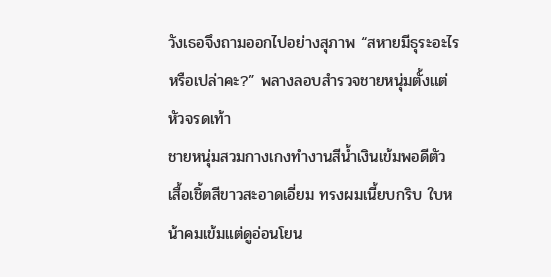วังเธอจึงถามออกไปอย่างสุภาพ “สหายมีธุระอะไรหรือเปล่าคะ?” พลางลอบสำรวจชายหนุ่มตั้งแต่หัวจรดเท้า
ชายหนุ่มสวมกางเกงทำงานสีน้ำเงินเข้มพอดีตัว เสื้อเชิ้ตสีขาวสะอาดเอี่ยม ทรงผมเนี้ยบกริบ ใบหน้าคมเข้มแต่ดูอ่อนโยน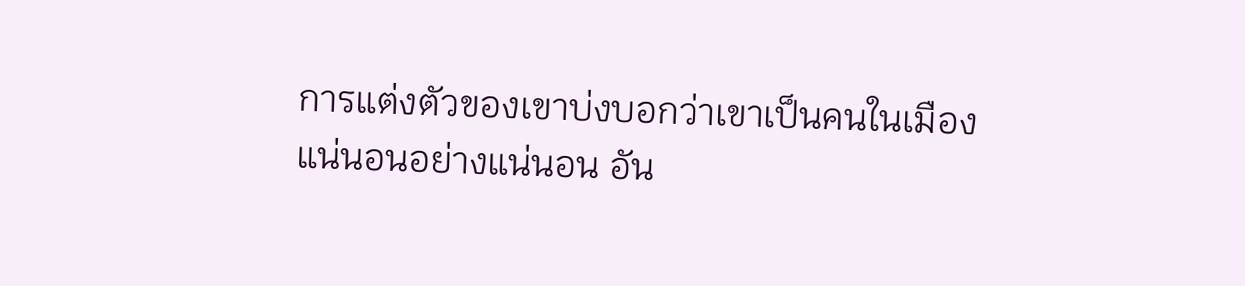การแต่งตัวของเขาบ่งบอกว่าเขาเป็นคนในเมืองแน่นอนอย่างแน่นอน อัน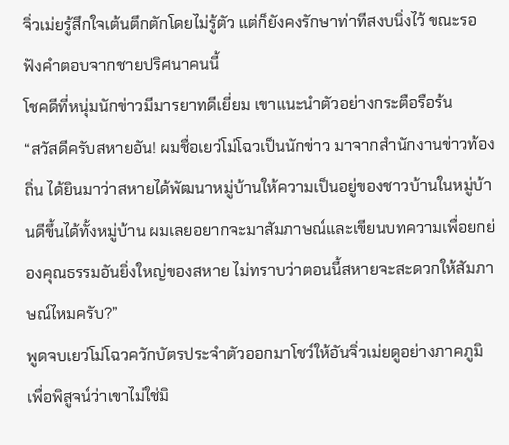จิ่วเม่ยรู้สึกใจเต้นตึกตักโดยไม่รู้ตัว แต่ก็ยังคงรักษาท่าทีสงบนิ่งไว้ ขณะรอฟังคำตอบจากชายปริศนาคนนี้
โชคดีที่หนุ่มนักข่าวมีมารยาทดีเยี่ยม เขาแนะนำตัวอย่างกระตือรือร้น
“สวัสดีครับสหายอัน! ผมชื่อเยว่โม่โฉวเป็นนักข่าว มาจากสำนักงานข่าวท้องถิ่น ได้ยินมาว่าสหายได้พัฒนาหมู่บ้านให้ความเป็นอยู่ของชาวบ้านในหมู่บ้านดีขึ้นได้ทั้งหมู่บ้าน ผมเลยอยากจะมาสัมภาษณ์และเขียนบทความเพื่อยกย่องคุณธรรมอันยิ่งใหญ่ของสหาย ไม่ทราบว่าตอนนี้สหายจะสะดวกให้สัมภาษณ์ไหมครับ?”
พูดจบเยว่โม่โฉวควักบัตรประจำตัวออกมาโชว์ให้อันจิ่วเม่ยดูอย่างภาคภูมิ เพื่อพิสูจน์ว่าเขาไม่ใช่มิ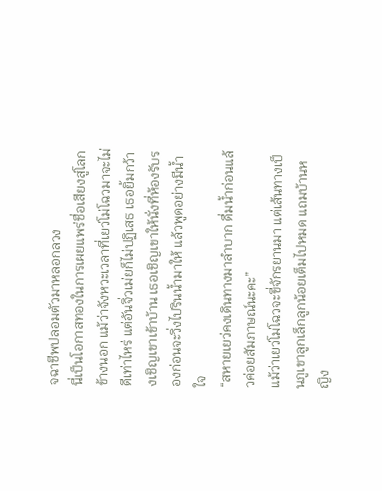จฉาชีพปลอมตัวมาหลอกลวง
นี่เป็นโอกาสทองในการเผยแพร่ชื่อเสียงสู่โลกข้างนอก แม้ว่าจังหวะเวลาที่เยว่โม่โฉวมาจะไม่ดีเท่าไหร่ แต่อันจิ่วเม่ยก็ไม่ปฏิเสธ เธอยิ้มกว้างเชิญเขาเข้าบ้าน เธอเชิญเขาให้นั่งที่ห้องรับรองก่อนจะวิ่งไปรินน้ำมาให้ แล้วพูดอย่างมีน้ำใจ
“สหายเยว่คงเดินทางมาลำบาก ดื่มน้ำก่อนแล้วค่อยสัมภาษณ์นะคะ”
แม้ว่าเยว่โม่โฉวจะขี่จักรยานมา แต่เส้นทางเป็นภูเขาลูกเล็กลูกน้อยเต็มไปหมด แถมบ้านหญิง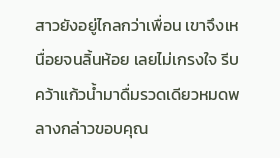สาวยังอยู่ไกลกว่าเพื่อน เขาจึงเหนื่อยจนลิ้นห้อย เลยไม่เกรงใจ รีบคว้าแก้วน้ำมาดื่มรวดเดียวหมดพลางกล่าวขอบคุณ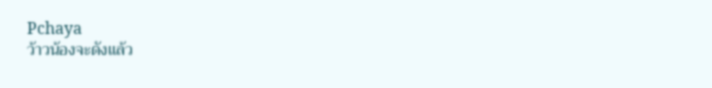Pchaya
ว้าวน้องจะดังแล้ว